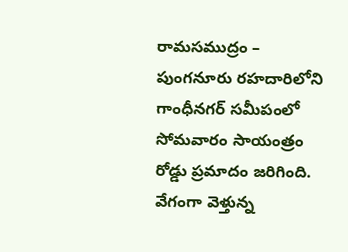రామసముద్రం – పుంగనూరు రహదారిలోని గాంధీనగర్ సమీపంలో సోమవారం సాయంత్రం రోడ్డు ప్రమాదం జరిగింది. వేగంగా వెళ్తున్న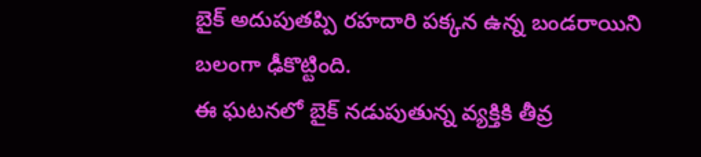బైక్ అదుపుతప్పి రహదారి పక్కన ఉన్న బండరాయిని బలంగా ఢీకొట్టింది.
ఈ ఘటనలో బైక్ నడుపుతున్న వ్యక్తికి తీవ్ర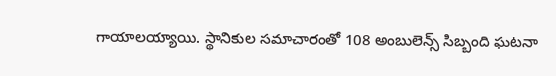గాయాలయ్యాయి. స్థానికుల సమాచారంతో 108 అంబులెన్స్ సిబ్బంది ఘటనా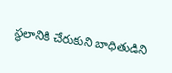స్థలానికి చేరుకుని బాధితుడిని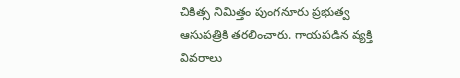చికిత్స నిమిత్తం పుంగనూరు ప్రభుత్వ ఆసుపత్రికి తరలించారు. గాయపడిన వ్యక్తి వివరాలు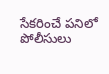సేకరించే పనిలో పోలీసులు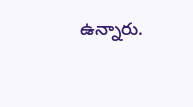ఉన్నారు.